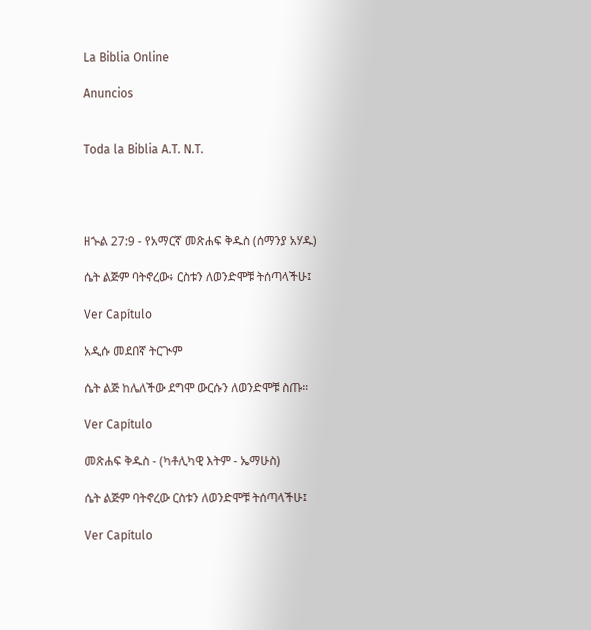La Biblia Online

Anuncios


Toda la Biblia A.T. N.T.




ዘኍል 27:9 - የአማርኛ መጽሐፍ ቅዱስ (ሰማንያ አሃዱ)

ሴት ልጅም ባትኖረው፥ ርስቱን ለወንድሞቹ ትሰጣላችሁ፤

Ver Capítulo

አዲሱ መደበኛ ትርጒም

ሴት ልጅ ከሌለችው ደግሞ ውርሱን ለወንድሞቹ ስጡ።

Ver Capítulo

መጽሐፍ ቅዱስ - (ካቶሊካዊ እትም - ኤማሁስ)

ሴት ልጅም ባትኖረው ርስቱን ለወንድሞቹ ትሰጣላችሁ፤

Ver Capítulo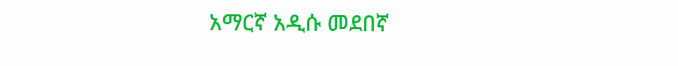አማርኛ አዲሱ መደበኛ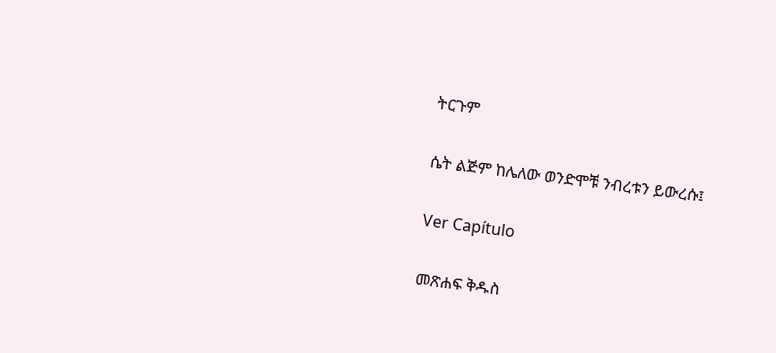ትርጉም

ሴት ልጅም ከሌለው ወንድሞቹ ንብረቱን ይውረሱ፤

Ver Capítulo

መጽሐፍ ቅዱስ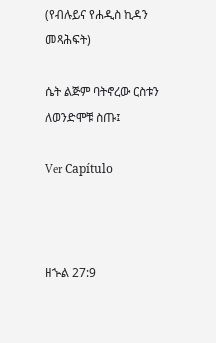(የብሉይና የሐዲስ ኪዳን መጻሕፍት)

ሴት ልጅም ባትኖረው ርስቱን ለወንድሞቹ ስጡ፤

Ver Capítulo



ዘኍል 27:9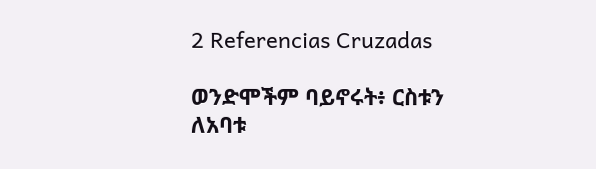2 Referencias Cruzadas

ወንድሞችም ባይኖሩት፥ ርስቱን ለአባቱ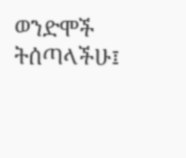ወንድሞች ትሰጣላችሁ፤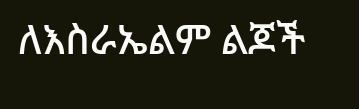ለእስራኤልም ልጆች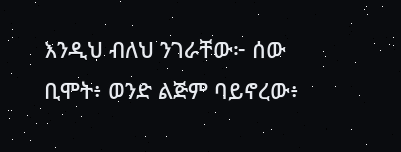እንዲህ ብለህ ንገራቸው፦ ሰው ቢሞት፥ ወንድ ልጅም ባይኖረው፥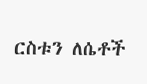ርስቱን ለሴቶች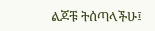ልጆቹ ትሰጣላችሁ፤